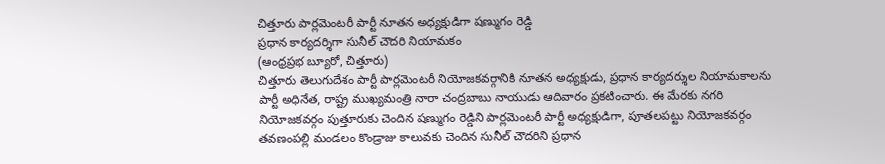చిత్తూరు పార్లమెంటరీ పార్టీ నూతన అధ్యక్షుడిగా షణ్ముగం రెడ్డి
ప్రధాన కార్యదర్శిగా సునీల్ చౌదరి నియామకం
(ఆంధ్రప్రభ బ్యూరో, చిత్తూరు)
చిత్తూరు తెలుగుదేశం పార్టీ పార్లమెంటరీ నియోజకవర్గానికి నూతన అధ్యక్షుడు, ప్రధాన కార్యదర్శుల నియామకాలను పార్టీ అధినేత, రాష్ట్ర ముఖ్యమంత్రి నారా చంద్రబాబు నాయుడు ఆదివారం ప్రకటించారు. ఈ మేరకు నగరి నియోజకవర్గం పుత్తూరుకు చెందిన షణ్ముగం రెడ్డిని పార్లమెంటరీ పార్టీ అధ్యక్షుడిగా, పూతలపట్టు నియోజకవర్గం తవణంపల్లి మండలం కొండ్రాజు కాలువకు చెందిన సునీల్ చౌదరిని ప్రధాన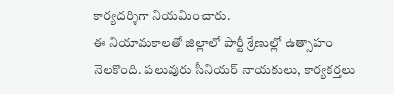కార్యదర్శిగా నియమించారు.
ఈ నియామకాలతో జిల్లాలో పార్టీ శ్రేణుల్లో ఉత్సాహం నెలకొంది. పలువురు సీనియర్ నాయకులు, కార్యకర్తలు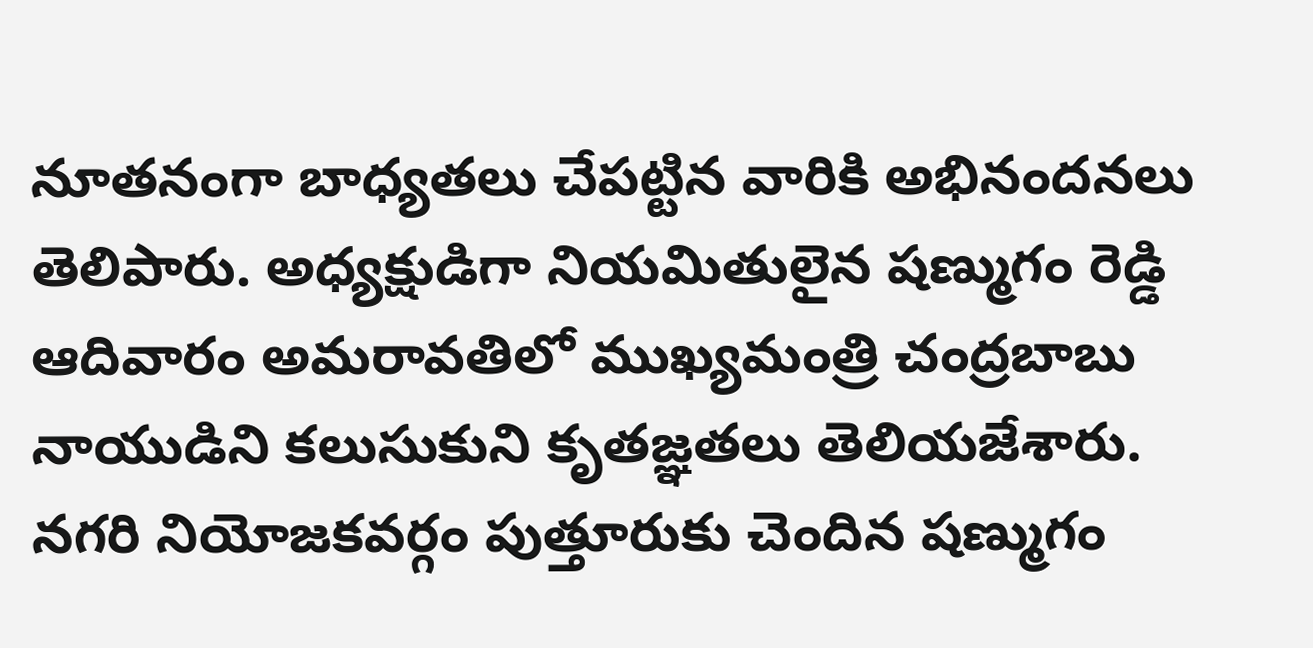నూతనంగా బాధ్యతలు చేపట్టిన వారికి అభినందనలు తెలిపారు. అధ్యక్షుడిగా నియమితులైన షణ్ముగం రెడ్డి ఆదివారం అమరావతిలో ముఖ్యమంత్రి చంద్రబాబు నాయుడిని కలుసుకుని కృతజ్ఞతలు తెలియజేశారు. నగరి నియోజకవర్గం పుత్తూరుకు చెందిన షణ్ముగం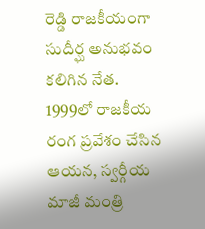రెడ్డి రాజకీయంగా సుదీర్ఘ అనుభవం కలిగిన నేత. 1999లో రాజకీయ రంగ ప్రవేశం చేసిన ఆయన, స్వర్గీయ మాజీ మంత్రి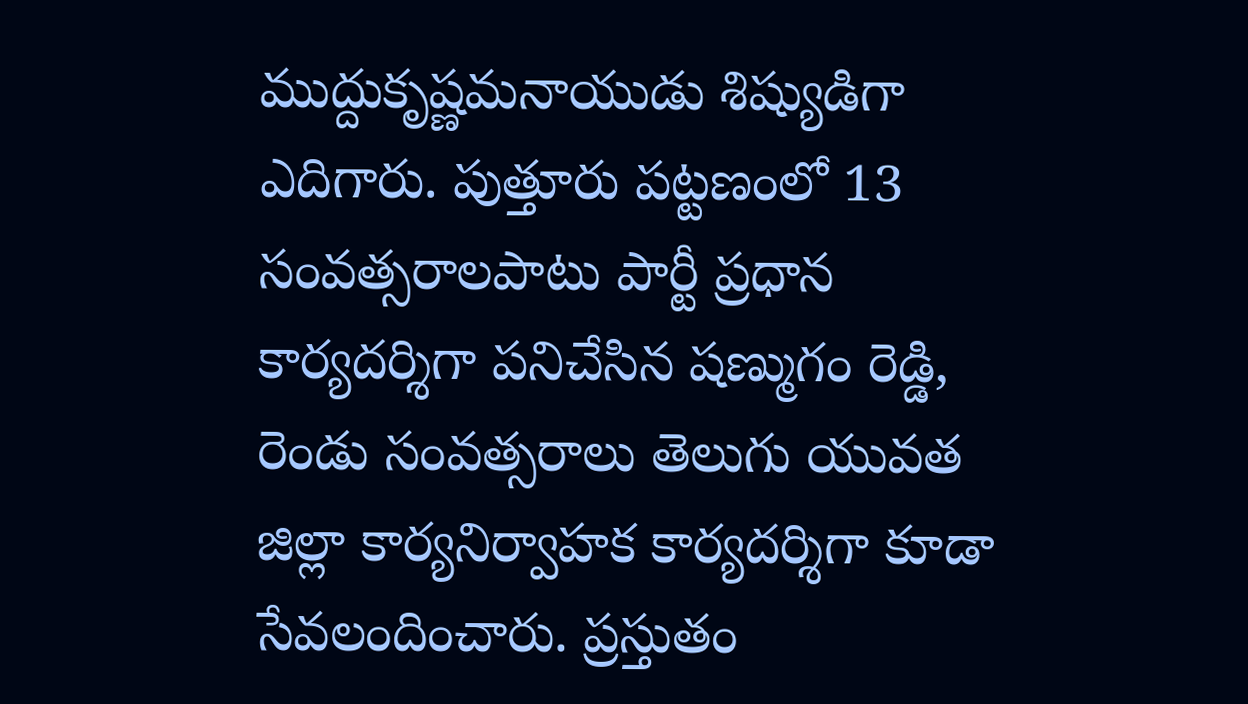ముద్దుకృష్ణమనాయుడు శిష్యుడిగా ఎదిగారు. పుత్తూరు పట్టణంలో 13 సంవత్సరాలపాటు పార్టీ ప్రధాన కార్యదర్శిగా పనిచేసిన షణ్ముగం రెడ్డి, రెండు సంవత్సరాలు తెలుగు యువత జిల్లా కార్యనిర్వాహక కార్యదర్శిగా కూడా సేవలందించారు. ప్రస్తుతం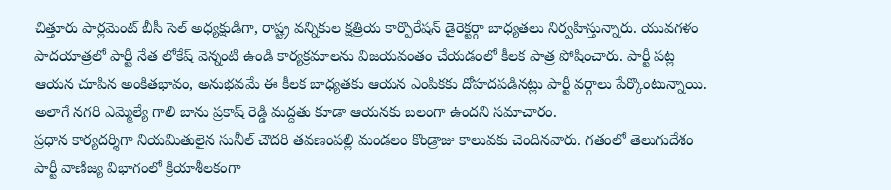చిత్తూరు పార్లమెంట్ బీసీ సెల్ అధ్యక్షుడిగా, రాష్ట్ర వన్నికుల క్షత్రియ కార్పొరేషన్ డైరెక్టర్గా బాధ్యతలు నిర్వహిస్తున్నారు. యువగళం పాదయాత్రలో పార్టీ నేత లోకేష్ వెన్నంటి ఉండి కార్యక్రమాలను విజయవంతం చేయడంలో కీలక పాత్ర పోషించారు. పార్టీ పట్ల ఆయన చూపిన అంకితభావం, అనుభవమే ఈ కీలక బాధ్యతకు ఆయన ఎంపికకు దోహదపడినట్లు పార్టీ వర్గాలు పేర్కొంటున్నాయి. అలాగే నగరి ఎమ్మెల్యే గాలి బాను ప్రకాష్ రెడ్డి మద్దతు కూడా ఆయనకు బలంగా ఉందని సమాచారం.
ప్రధాన కార్యదర్శిగా నియమితులైన సునీల్ చౌదరి తవణంపల్లి మండలం కొండ్రాజు కాలువకు చెందినవారు. గతంలో తెలుగుదేశం పార్టీ వాణిజ్య విభాగంలో క్రియాశీలకంగా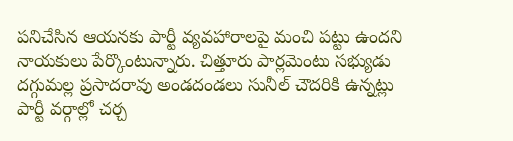పనిచేసిన ఆయనకు పార్టీ వ్యవహారాలపై మంచి పట్టు ఉందని నాయకులు పేర్కొంటున్నారు. చిత్తూరు పార్లమెంటు సభ్యుడు దగ్గుమల్ల ప్రసాదరావు అండదండలు సునీల్ చౌదరికి ఉన్నట్లు పార్టీ వర్గాల్లో చర్చ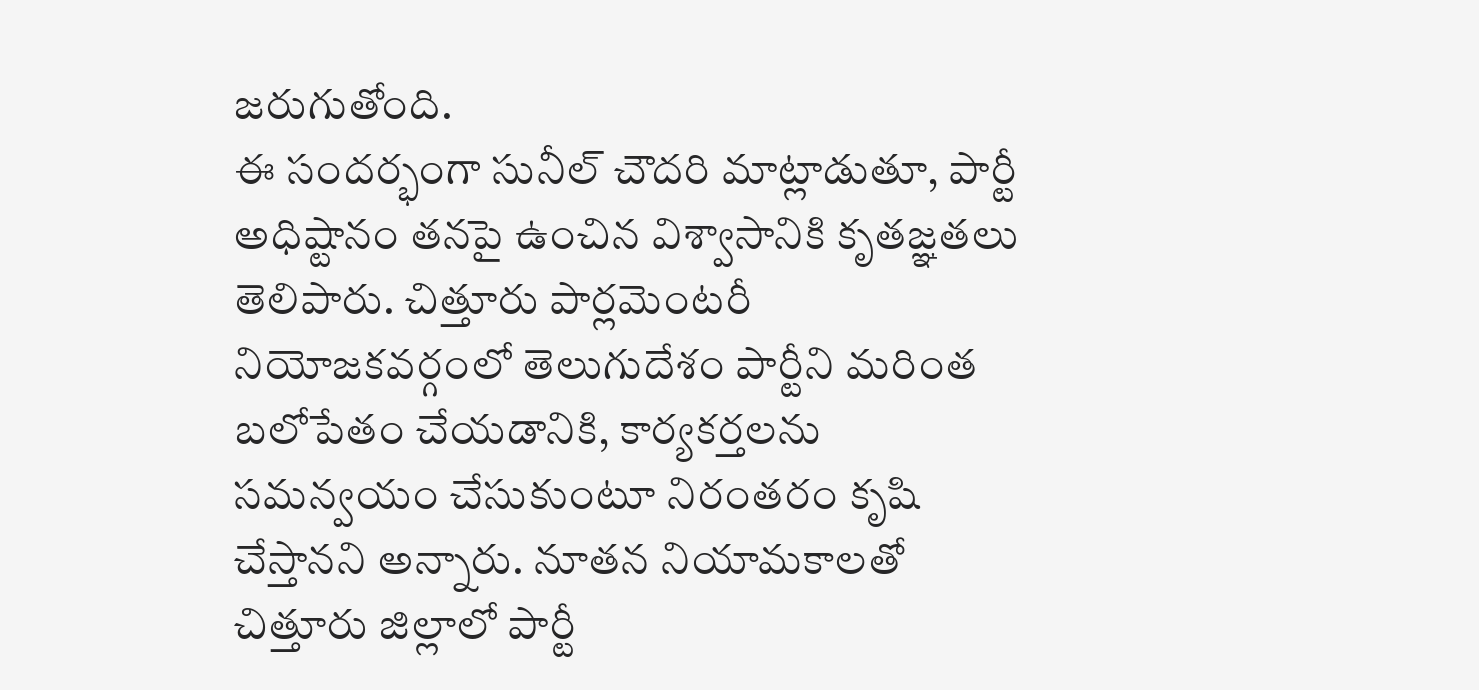జరుగుతోంది.
ఈ సందర్భంగా సునీల్ చౌదరి మాట్లాడుతూ, పార్టీ అధిష్టానం తనపై ఉంచిన విశ్వాసానికి కృతజ్ఞతలు తెలిపారు. చిత్తూరు పార్లమెంటరీ నియోజకవర్గంలో తెలుగుదేశం పార్టీని మరింత బలోపేతం చేయడానికి, కార్యకర్తలను సమన్వయం చేసుకుంటూ నిరంతరం కృషి చేస్తానని అన్నారు. నూతన నియామకాలతో చిత్తూరు జిల్లాలో పార్టీ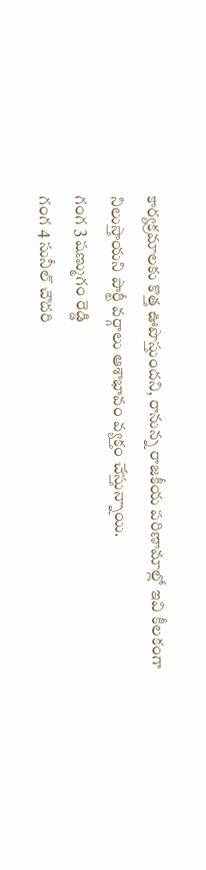కార్యక్రమాలకు కొత్త ఊపొస్తుందని, రానున్న రాజకీయ పరిణామాల్లో ఇవి కీలకంగా నిలుస్తాయని పార్టీ వర్గాలు ఆశాభావం వ్యక్తం చేస్తున్నాయి.
గంగ 3 షణ్ముగం రెడ్డి
గంగ 4 సునీల్ చౌదరి